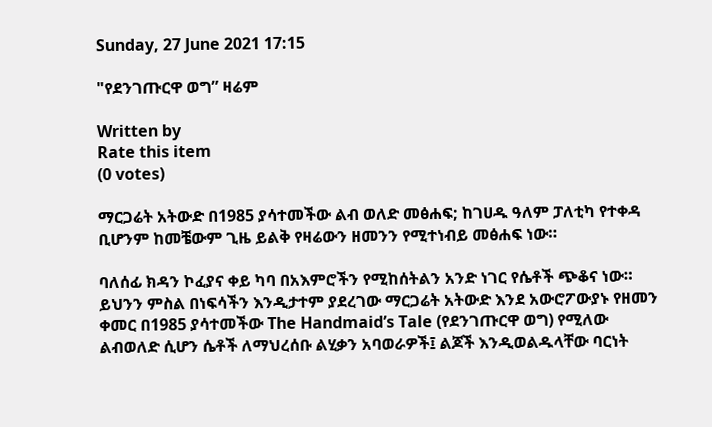Sunday, 27 June 2021 17:15

"የደንገጡርዋ ወግ” ዛሬም

Written by
Rate this item
(0 votes)

ማርጋሬት አትውድ በ1985 ያሳተመችው ልብ ወለድ መፅሐፍ; ከገሀዱ ዓለም ፓለቲካ የተቀዳ ቢሆንም ከመቼውም ጊዜ ይልቅ የዛሬውን ዘመንን የሚተነብይ መፅሐፍ ነው።

ባለሰፊ ክዳን ኮፈያና ቀይ ካባ በአእምሮችን የሚከሰትልን አንድ ነገር የሴቶች ጭቆና ነው። ይህንን ምስል በነፍሳችን እንዲታተም ያደረገው ማርጋሬት አትውድ እንደ አውሮፖውያኑ የዘመን ቀመር በ1985 ያሳተመችው The Handmaid’s Tale (የደንገጡርዋ ወግ) የሚለው ልብወለድ ሲሆን ሴቶች ለማህረሰቡ ልሂቃን አባወራዎች፤ ልጆች እንዲወልዱላቸው ባርነት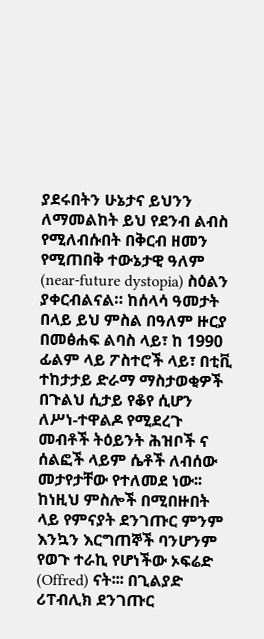ያደሩበትን ሁኔታና ይህንን ለማመልከት ይህ የደንብ ልብስ የሚለብሱበት በቅርብ ዘመን የሚጠበቅ ተውኔታዊ ዓለም (near-future dystopia) ስዕልን ያቀርብልናል። ከሰላሳ ዓመታት በላይ ይህ ምስል በዓለም ዙርያ በመፅሐፍ ልባስ ላይ፣ ከ 1990 ፊልም ላይ ፖስተሮች ላይ፣ በቲቪ ተከታታይ ድራማ ማስታወቂዎች በጉልህ ሲታይ የቆየ ሲሆን ለሥነ-ተዋልዶ የሚደረጉ መብቶች ትዕይንት ሕዝቦች ና ሰልፎች ላይም ሴቶች ለብሰው መታየታቸው የተለመደ ነው፡፡
ከነዚህ ምስሎች በሚበዙበት ላይ የምናያት ደንገጡር ምንም እንኳን እርግጠኞች ባንሆንም የወጉ ተራኪ የሆነችው ኦፍሬድ (Offred) ናት፡፡፡ በጊልያድ ሪፐብሊክ ደንገጡር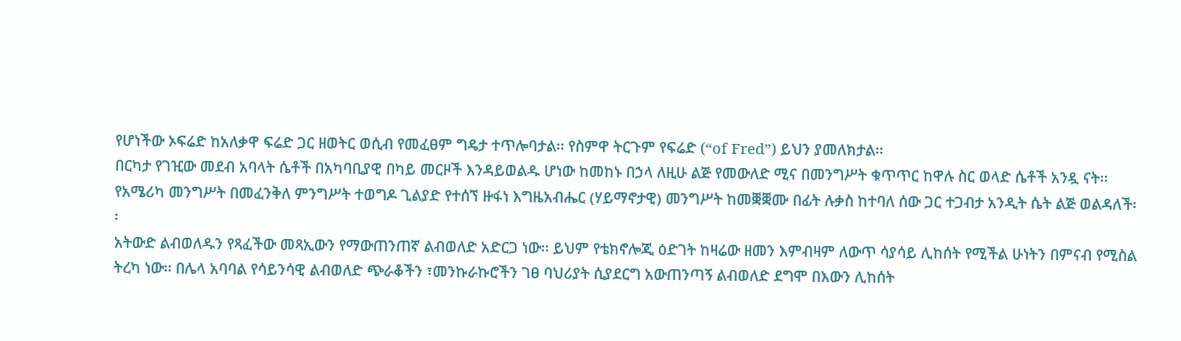የሆነችው ኦፍሬድ ከአለቃዋ ፍሬድ ጋር ዘወትር ወሲብ የመፈፀም ግዴታ ተጥሎባታል፡፡ የስምዋ ትርጉም የፍሬድ (“of Fred”) ይህን ያመለክታል፡፡
በርካታ የገዢው መደብ አባላት ሴቶች በአካባቢያዊ በካይ መርዞች እንዳይወልዱ ሆነው ከመከኑ በኃላ ለዚሁ ልጅ የመውለድ ሚና በመንግሥት ቁጥጥር ከዋሉ ስር ወላድ ሴቶች አንዷ ናት፡፡ የአሜሪካ መንግሥት በመፈንቅለ ምንግሥት ተወግዶ ጊልያድ የተሰኘ ዙፋነ እግዜአብሔር (ሃይማኖታዊ) መንግሥት ከመቛቛሙ በፊት ሉቃስ ከተባለ ሰው ጋር ተጋብታ አንዲት ሴት ልጅ ወልዳለች፡፡
አትውድ ልብወለዱን የጻፈችው መጻኢውን የማውጠንጠኛ ልብወለድ አድርጋ ነው፡፡ ይህም የቴክኖሎጂ ዕድገት ከዛሬው ዘመን እምብዛም ለውጥ ሳያሳይ ሊከሰት የሚችል ሁነትን በምናብ የሚስል ትረካ ነው፡፡ በሌላ አባባል የሳይንሳዊ ልብወለድ ጭራቆችን ፣መንኩራኩሮችን ገፀ ባህሪያት ሲያደርግ አውጠንጣኝ ልብወለድ ደግሞ በእውን ሊከሰት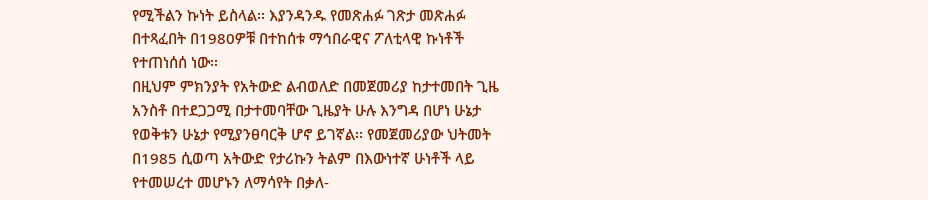የሚችልን ኩነት ይስላል፡፡ እያንዳንዱ የመጽሐፉ ገጽታ መጽሐፉ በተጻፈበት በ1980ዎቹ በተከሰቱ ማኅበራዊና ፖለቲላዊ ኩነቶች የተጠነሰሰ ነው፡፡
በዚህም ምክንያት የአትውድ ልብወለድ በመጀመሪያ ከታተመበት ጊዜ አንስቶ በተደጋጋሚ በታተመባቸው ጊዜያት ሁሉ እንግዳ በሆነ ሁኔታ የወቅቱን ሁኔታ የሚያንፀባርቅ ሆኖ ይገኛል፡፡ የመጀመሪያው ህትመት በ1985 ሲወጣ አትውድ የታሪኩን ትልም በእውነተኛ ሁነቶች ላይ የተመሠረተ መሆኑን ለማሳየት በቃለ-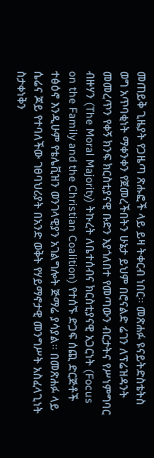መጠይቅ ጊዜያት የጋዜጣ ጽሑፎች ላይ ይዛ ትቀርብ ነበር፡፡ መጽሐፉ ዩናይትድስቴትስ ወግ አጥባቂነት ማቀንቀን የጀመረችበትን ሁኔታ ይህም በሮናልድ ሬገን ለፕሬዝዳንት መመረጥን የቀኝ ክንፍ ክርስቲያናዊ ቡድን እያጎለበተ የመጣውን ብርታትና የሥነምግባር ብዙሃን (The Moral Majority) ትኩረት ለቤተሰብና ክርስቲያናዊ አጋርነት (Focus on the Family and the Christian Coalition) የተሰኙ ድጋፍ ሰጪ ድርጅቶች ተፅዕኖ እንዲሁም የቴሌቪዝን ወንገላዊያን አገልግሎት ጅማሬ ያሳያል፡፡ በመጽሐፉ ላይ ሴሬና ጆይ የተባለችው ገፀባህሪያት በአንድ ወቅት የሃይማኖታዊ መንግሥት አስፈላጊነት ስታቀነቅን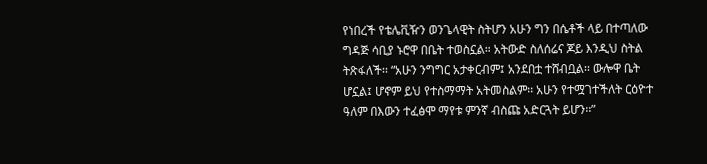የነበረች የቴሌቪዥን ወንጌላዊት ስትሆን አሁን ግን በሴቶች ላይ በተጣለው ግዳጅ ሳቢያ ኑሮዋ በቤት ተወስኗል። አትውድ ስለሰሬና ጆይ እንዲህ ስትል ትጽፋለች፡፡ “አሁን ንግግር አታቀርብም፤ አንደበቷ ተሸብቧል፡፡ ውሎዋ ቤት ሆኗል፤ ሆኖም ይህ የተስማማት አትመስልም፡፡ አሁን የተሟገተችለት ርዕዮተ ዓለም በእውን ተፈፅሞ ማየቱ ምንኛ ብስጩ አድርጓት ይሆን፡፡”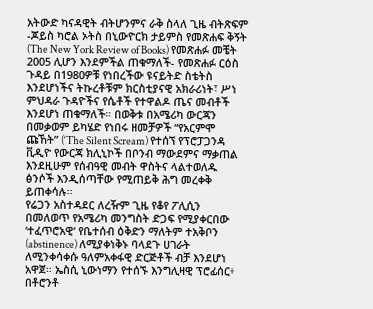አትውድ ካናዳዊት ብትሆንምና ራቅ ስላለ ጊዜ ብትጽፍም -ጆይስ ካሮል ኦትስ በኒውዮርክ ታይምስ የመጽሐፍ ቅኝት (The New York Review of Books) የመጽሐፉ መቼት 2005 ሊሆን እንደምችል ጠቁማለች- የመጽሐፉ ርዕስ ጉዳይ በ1980ዎቹ የነበረችው ዩናይትድ ስቴትስ እንደሆነችና ትኩረቶቹም ክርስቲያናዊ አክራሪነት፣ ሥነ ምህዳራ ጉዳዮችና የሴቶች የተዋልዶ ጤና መብቶች እንደሆነ ጠቁማለች። በወቅቱ በአሜሪካ ውርጃን በመቃወም ይካሄድ የነበሩ ዘመቻዎች “የአርምሞ ጩኸት” (‘The Silent Scream) የተሰኘ የፕሮፓጋንዳ ቪዲዮ የውርጃ ክሊኒኮች በቦንብ ማውደምና ማቃጠል እንደዚሁም የሰብዓዊ መብት ዋስትና ላልተወለዱ ፅንሶች እንዲሰጣቸው የሚጠይቅ ሕግ መረቀቅ ይጠቀሳሉ፡፡
የሬጋን አስተዳደር ለረዥም ጊዜ የቆየ ፖሊሲን በመለወጥ የአሜሪካ መንግስት ድጋፍ የሚያቀርበው ‘ተፈጥሮአዊ‘ የቤተሰብ ዕቅድን ማለትም ተአቅቦን (abstinence) ለሚያቀነቅኑ ባላደጉ ሀገራት ለሚንቀሳቀሱ ዓለምአቀፋዊ ድርጅቶች ብቻ እንደሆነ አዋጀ። ኤስሲ ኒውነማን የተሰኙ እንግሊዛዊ ፕሮፊሰር፥ በቶሮንቶ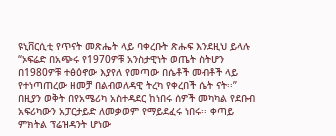ዩኒቨርሲቲ የጥናት መጽሔት ላይ ባቀረቡት ጽሑፍ እንደዚህ ይላሉ “ኦፍሬድ በአጭሩ የ1970ዎቹ አንስታዊነት ወጤት ስትሆን በ1980ዎቹ ተፅዕኖው እያየለ የመጣው በሴቶች መብቶች ላይ የተነጣጠረው ዘመቻ በልብወለዳዊ ትረካ የቀረበች ሴት ናት፡፡”
በዚያን ወቅት በየአሜሪካ አስተዳደር ከነበሩ ሰዎች መካካል የደቡብ አፍሪካውን አፓርታይድ ለመቃወም የማይደፈሩ ነበሩ፡፡ ቀጣይ ምክትል ፕሬዝዳንት ሆነው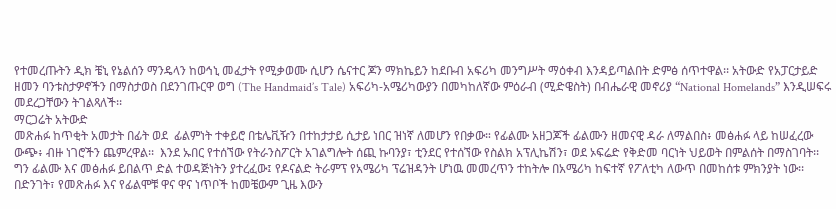የተመረጡትን ዲክ ቼኒ የኔልሰን ማንዴላን ከወኅኒ መፈታት የሚቃወሙ ሲሆን ሴናተር ጆን ማክኬይን ከደቡብ አፍሪካ መንግሥት ማዕቀብ እንዳይጣልበት ድምፅ ሰጥተዋል፡፡ አትውድ የአፓርታይድ ዘመን ባንቱስታዎኖችን በማስታወስ በደንገጡርዋ ወግ (The Handmaid’s Tale) አፍሪካ-አሜሪካውያን በመካከለኛው ምዕራብ (ሚድዌስት) በብሔራዊ መኖሪያ “National Homelands” እንዲሠፍሩ መደረጋቸውን ትገልጻለች፡፡
ማርጋሬት አትውድ
መጽሐፉ ከጥቂት አመታት በፊት ወደ  ፊልምነት ተቀይሮ በቴሌቪዥን በተከታታይ ሲታይ ነበር ዝነኛ ለመሆን የበቃው። የፊልሙ አዘጋጆች ፊልሙን ዘመናዊ ዳራ ለማልበስ፥ መፅሐፉ ላይ ከሠፈረው ውጭ፥ ብዙ ነገሮችን ጨምረዋል፡፡  እንደ ኡበር የተሰኘው የትራንስፖርት አገልግሎት ሰጪ ኩባንያ፣ ቲንደር የተሰኘው የስልክ አፕሊኬሽን፣ ወደ ኦፍሬድ የቅድመ ባርነት ህይወት በምልሰት በማስገባት፡፡
ግን ፊልሙ እና መፅሐፉ ይበልጥ ድል ተወዳጅነትን ያተረፈው፤ የዶናልድ ትራምፕ የአሜሪካ ፕሬዝዳንት ሆነዉ መመረጥን ተከትሎ በአሜሪካ ከፍተኛ የፖለቲካ ለውጥ በመከሰቱ ምክንያት ነው፡፡ በድንገት፣ የመጽሐፉ እና የፊልሞቹ ዋና ዋና ነጥቦች ከመቼውም ጊዜ እውን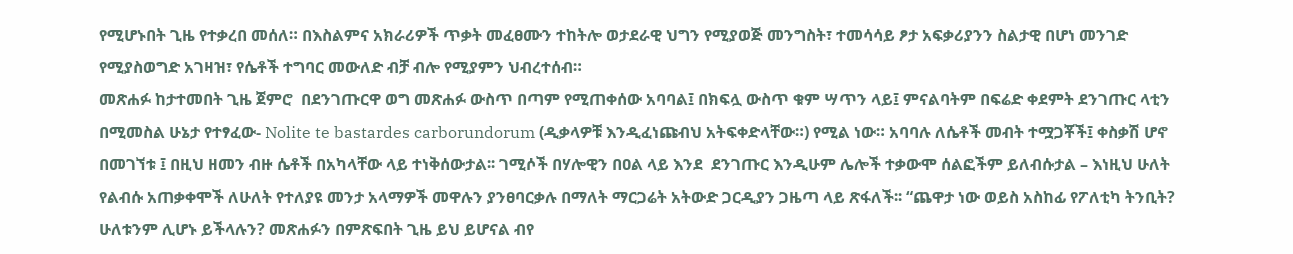የሚሆኑበት ጊዜ የተቃረበ መሰለ። በእስልምና አክራሪዎች ጥቃት መፈፀሙን ተከትሎ ወታደራዊ ህግን የሚያወጅ መንግስት፣ ተመሳሳይ ፆታ አፍቃሪያንን ስልታዊ በሆነ መንገድ የሚያስወግድ አገዛዝ፣ የሴቶች ተግባር መውለድ ብቻ ብሎ የሚያምን ህብረተሰብ።
መጽሐፉ ከታተመበት ጊዜ ጀምሮ  በደንገጡርዋ ወግ መጽሐፉ ውስጥ በጣም የሚጠቀሰው አባባል፤ በክፍሏ ውስጥ ቁም ሣጥን ላይ፤ ምናልባትም በፍሬድ ቀደምት ደንገጡር ላቲን በሚመስል ሁኔታ የተፃፈው- Nolite te bastardes carborundorum (ዲቃላዎቹ እንዲፈነጩብህ አትፍቀድላቸው።) የሚል ነው። አባባሉ ለሴቶች መብት ተሟጋቾች፤ ቀስቃሽ ሆኖ በመገኘቱ ፤ በዚህ ዘመን ብዙ ሴቶች በአካላቸው ላይ ተነቅሰውታል፡፡ ገሚሶች በሃሎዊን በዐል ላይ እንደ  ደንገጡር እንዲሁም ሌሎች ተቃውሞ ሰልፎችም ይለብሱታል – እነዚህ ሁለት የልብሱ አጠቃቀሞች ለሁለት የተለያዩ መንታ አላማዎች መዋሉን ያንፀባርቃሉ በማለት ማርጋሬት አትውድ ጋርዲያን ጋዜጣ ላይ ጽፋለች፡፡ “ጨዋታ ነው ወይስ አስከፊ የፖለቲካ ትንቢት? ሁለቱንም ሊሆኑ ይችላሉን? መጽሐፉን በምጽፍበት ጊዜ ይህ ይሆናል ብየ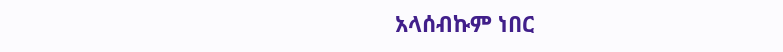አላሰብኩም ነበር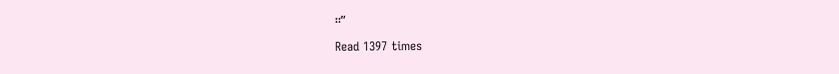፡፡”

Read 1397 times